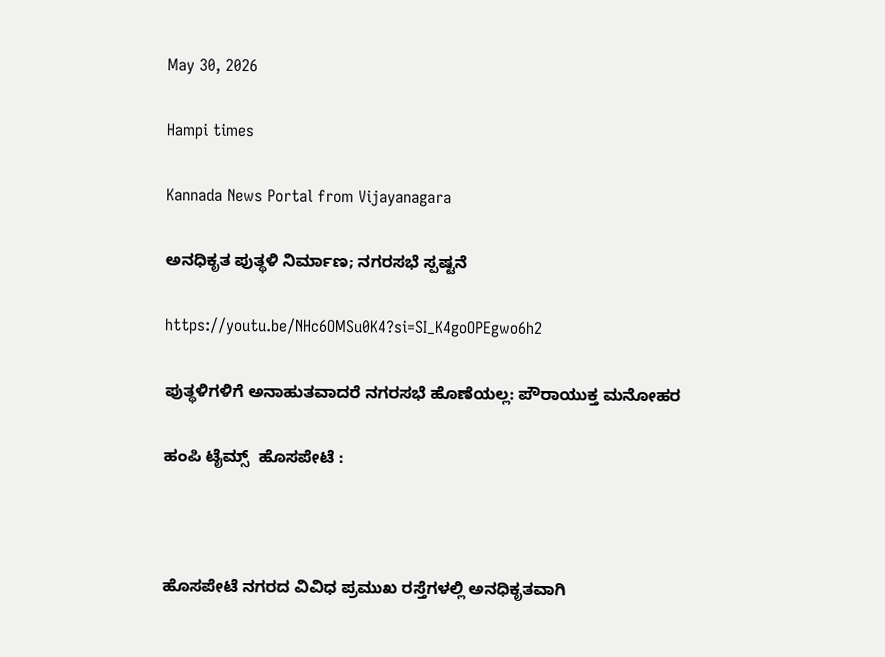May 30, 2026

Hampi times

Kannada News Portal from Vijayanagara

ಅನಧಿಕೃತ ಪುತ್ಥಳಿ ನಿರ್ಮಾಣ; ನಗರಸಭೆ ಸ್ಪಷ್ಟನೆ

https://youtu.be/NHc6OMSu0K4?si=SI_K4goOPEgwo6h2

ಪುತ್ಥಳಿಗಳಿಗೆ ಅನಾಹುತವಾದರೆ ನಗರಸಭೆ ಹೊಣೆಯಲ್ಲ: ಪೌರಾಯುಕ್ತ ಮನೋಹರ

ಹಂಪಿ ಟೈಮ್ಸ್  ಹೊಸಪೇಟೆ :



ಹೊಸಪೇಟೆ ನಗರದ ವಿವಿಧ ಪ್ರಮುಖ ರಸ್ತೆಗಳಲ್ಲಿ ಅನಧಿಕೃತವಾಗಿ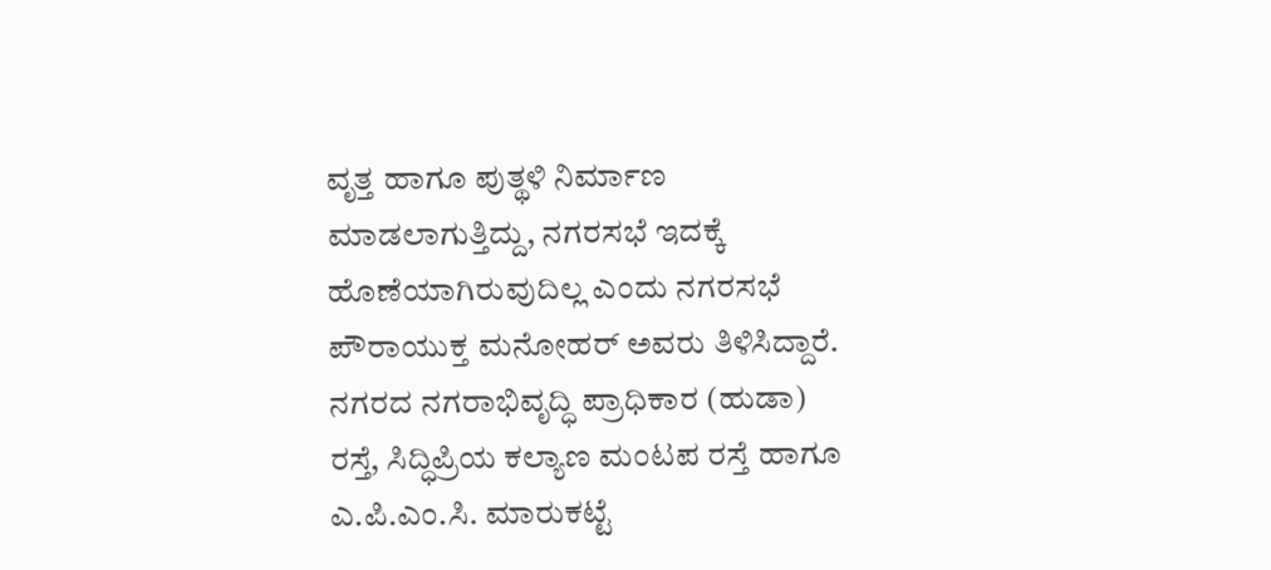ವೃತ್ತ ಹಾಗೂ ಪುತ್ಥಳಿ ನಿರ್ಮಾಣ ಮಾಡಲಾಗುತ್ತಿದ್ದು, ನಗರಸಭೆ ಇದಕ್ಕೆ ಹೊಣೆಯಾಗಿರುವುದಿಲ್ಲ ಎಂದು ನಗರಸಭೆ ಪೌರಾಯುಕ್ತ ಮನೋಹರ್ ಅವರು ತಿಳಿಸಿದ್ದಾರೆ.
ನಗರದ ನಗರಾಭಿವೃದ್ಧಿ ಪ್ರಾಧಿಕಾರ (ಹುಡಾ) ರಸ್ತೆ, ಸಿದ್ಧಿಪ್ರಿಯ ಕಲ್ಯಾಣ ಮಂಟಪ ರಸ್ತೆ ಹಾಗೂ ಎ.ಪಿ.ಎಂ.ಸಿ. ಮಾರುಕಟ್ಟೆ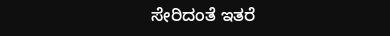ಸೇರಿದಂತೆ ಇತರೆ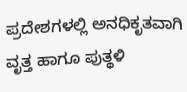ಪ್ರದೇಶಗಳಲ್ಲಿ ಅನಧಿಕೃತವಾಗಿ ವೃತ್ತ ಹಾಗೂ ಪುತ್ಥಳಿ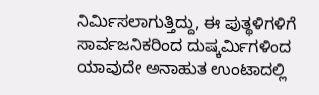ನಿರ್ಮಿಸಲಾಗುತ್ತಿದ್ದು, ಈ ಪುತ್ಥಳಿಗಳಿಗೆ ಸಾರ್ವಜನಿಕರಿಂದ ದುಷ್ಕರ್ಮಿಗಳಿಂದ ಯಾವುದೇ ಅನಾಹುತ ಉಂಟಾದಲ್ಲಿ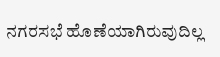ನಗರಸಭೆ ಹೊಣೆಯಾಗಿರುವುದಿಲ್ಲ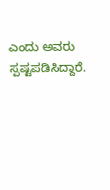ಎಂದು ಅವರು ಸ್ಪಷ್ಟಪಡಿಸಿದ್ದಾರೆ.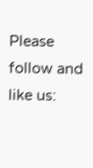Please follow and like us: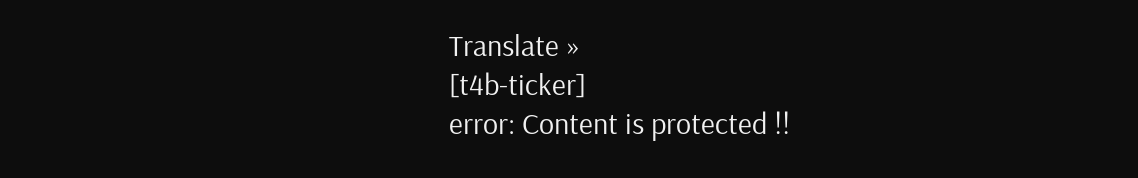Translate »
[t4b-ticker]
error: Content is protected !!